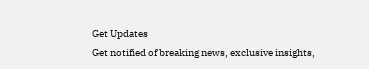Get Updates
Get notified of breaking news, exclusive insights,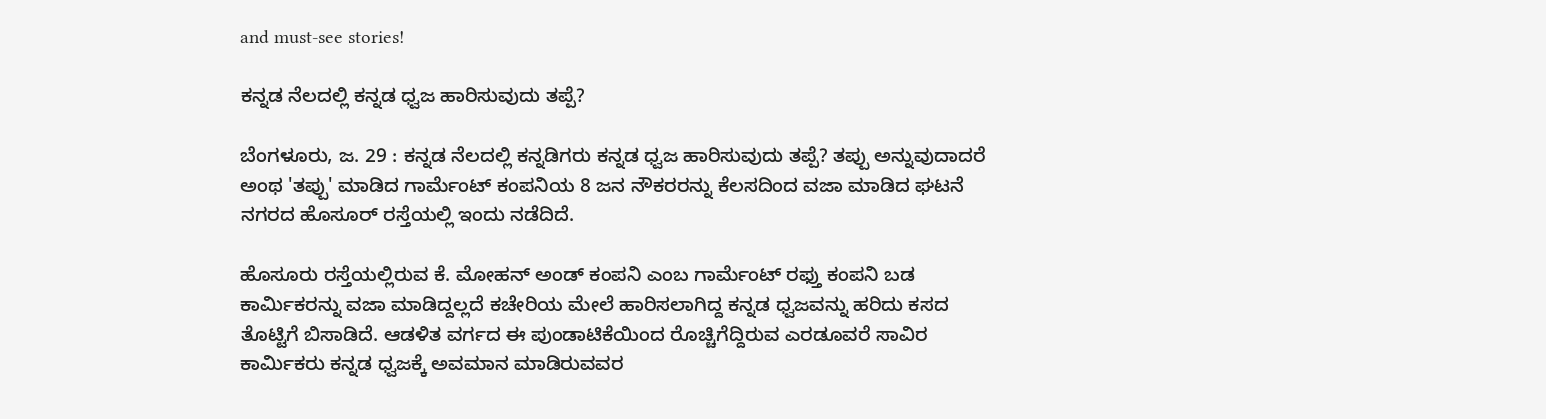and must-see stories!

ಕನ್ನಡ ನೆಲದಲ್ಲಿ ಕನ್ನಡ ಧ್ವಜ ಹಾರಿಸುವುದು ತಪ್ಪೆ?

ಬೆಂಗಳೂರು, ಜ. 29 : ಕನ್ನಡ ನೆಲದಲ್ಲಿ ಕನ್ನಡಿಗರು ಕನ್ನಡ ಧ್ವಜ ಹಾರಿಸುವುದು ತಪ್ಪೆ? ತಪ್ಪು ಅನ್ನುವುದಾದರೆ ಅಂಥ 'ತಪ್ಪು' ಮಾಡಿದ ಗಾರ್ಮೆಂಟ್ ಕಂಪನಿಯ 8 ಜನ ನೌಕರರನ್ನು ಕೆಲಸದಿಂದ ವಜಾ ಮಾಡಿದ ಘಟನೆ ನಗರದ ಹೊಸೂರ್ ರಸ್ತೆಯಲ್ಲಿ ಇಂದು ನಡೆದಿದೆ.

ಹೊಸೂರು ರಸ್ತೆಯಲ್ಲಿರುವ ಕೆ. ಮೋಹನ್ ಅಂಡ್ ಕಂಪನಿ ಎಂಬ ಗಾರ್ಮೆಂಟ್ ರಫ್ತು ಕಂಪನಿ ಬಡ ಕಾರ್ಮಿಕರನ್ನು ವಜಾ ಮಾಡಿದ್ದಲ್ಲದೆ ಕಚೇರಿಯ ಮೇಲೆ ಹಾರಿಸಲಾಗಿದ್ದ ಕನ್ನಡ ಧ್ವಜವನ್ನು ಹರಿದು ಕಸದ ತೊಟ್ಟಿಗೆ ಬಿಸಾಡಿದೆ. ಆಡಳಿತ ವರ್ಗದ ಈ ಪುಂಡಾಟಿಕೆಯಿಂದ ರೊಚ್ಚಿಗೆದ್ದಿರುವ ಎರಡೂವರೆ ಸಾವಿರ ಕಾರ್ಮಿಕರು ಕನ್ನಡ ಧ್ವಜಕ್ಕೆ ಅವಮಾನ ಮಾಡಿರುವವರ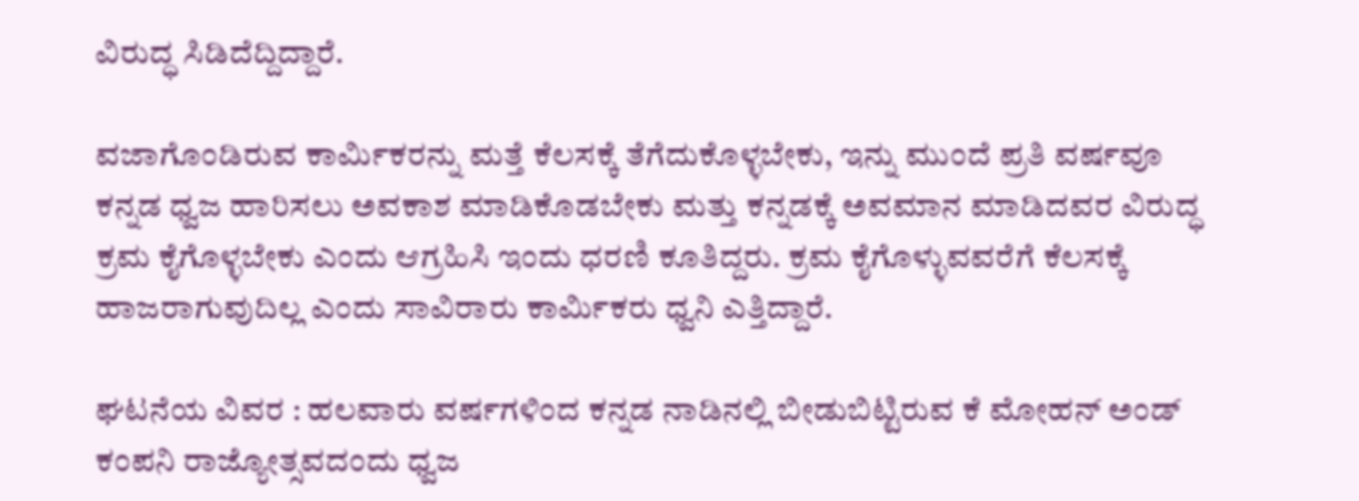ವಿರುದ್ಧ ಸಿಡಿದೆದ್ದಿದ್ದಾರೆ.

ವಜಾಗೊಂಡಿರುವ ಕಾರ್ಮಿಕರನ್ನು ಮತ್ತೆ ಕೆಲಸಕ್ಕೆ ತೆಗೆದುಕೊಳ್ಳಬೇಕು, ಇನ್ನು ಮುಂದೆ ಪ್ರತಿ ವರ್ಷವೂ ಕನ್ನಡ ಧ್ವಜ ಹಾರಿಸಲು ಅವಕಾಶ ಮಾಡಿಕೊಡಬೇಕು ಮತ್ತು ಕನ್ನಡಕ್ಕೆ ಅವಮಾನ ಮಾಡಿದವರ ವಿರುದ್ಧ ಕ್ರಮ ಕೈಗೊಳ್ಳಬೇಕು ಎಂದು ಆಗ್ರಹಿಸಿ ಇಂದು ಧರಣಿ ಕೂತಿದ್ದರು. ಕ್ರಮ ಕೈಗೊಳ್ಳುವವರೆಗೆ ಕೆಲಸಕ್ಕೆ ಹಾಜರಾಗುವುದಿಲ್ಲ ಎಂದು ಸಾವಿರಾರು ಕಾರ್ಮಿಕರು ಧ್ವನಿ ಎತ್ತಿದ್ದಾರೆ.

ಘಟನೆಯ ವಿವರ : ಹಲವಾರು ವರ್ಷಗಳಿಂದ ಕನ್ನಡ ನಾಡಿನಲ್ಲಿ ಬೀಡುಬಿಟ್ಟಿರುವ ಕೆ ಮೋಹನ್ ಅಂಡ್ ಕಂಪನಿ ರಾಜ್ಯೋತ್ಸವದಂದು ಧ್ವಜ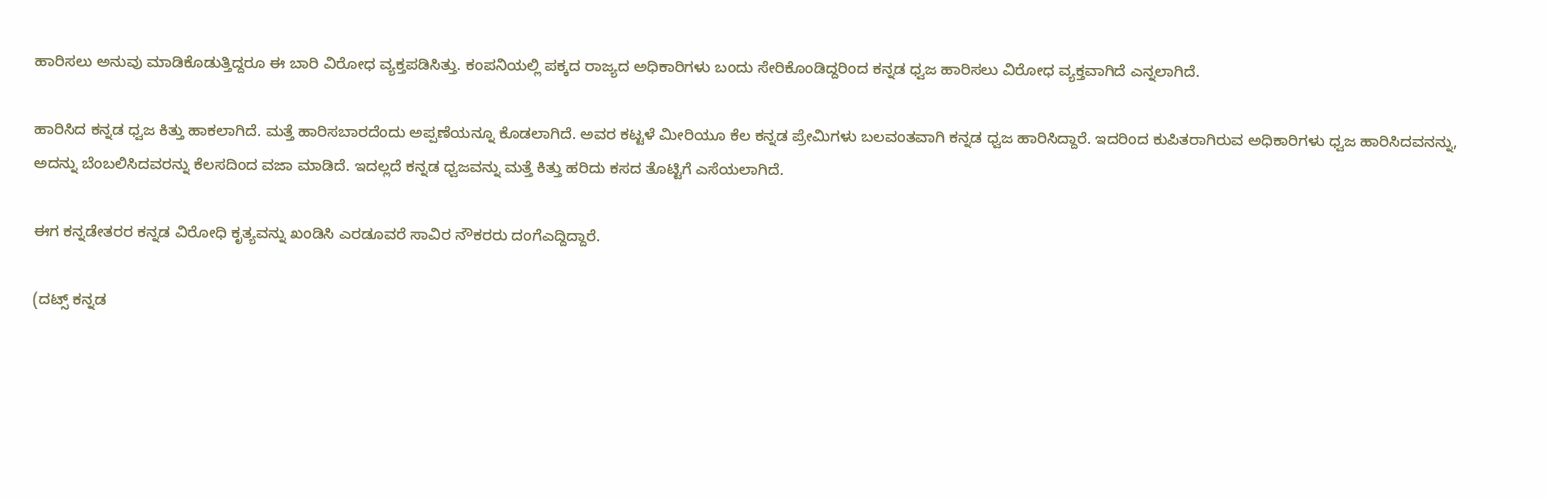ಹಾರಿಸಲು ಅನುವು ಮಾಡಿಕೊಡುತ್ತಿದ್ದರೂ ಈ ಬಾರಿ ವಿರೋಧ ವ್ಯಕ್ತಪಡಿಸಿತ್ತು. ಕಂಪನಿಯಲ್ಲಿ ಪಕ್ಕದ ರಾಜ್ಯದ ಅಧಿಕಾರಿಗಳು ಬಂದು ಸೇರಿಕೊಂಡಿದ್ದರಿಂದ ಕನ್ನಡ ಧ್ವಜ ಹಾರಿಸಲು ವಿರೋಧ ವ್ಯಕ್ತವಾಗಿದೆ ಎನ್ನಲಾಗಿದೆ.

ಹಾರಿಸಿದ ಕನ್ನಡ ಧ್ವಜ ಕಿತ್ತು ಹಾಕಲಾಗಿದೆ. ಮತ್ತೆ ಹಾರಿಸಬಾರದೆಂದು ಅಪ್ಪಣೆಯನ್ನೂ ಕೊಡಲಾಗಿದೆ. ಅವರ ಕಟ್ಟಳೆ ಮೀರಿಯೂ ಕೆಲ ಕನ್ನಡ ಪ್ರೇಮಿಗಳು ಬಲವಂತವಾಗಿ ಕನ್ನಡ ಧ್ವಜ ಹಾರಿಸಿದ್ದಾರೆ. ಇದರಿಂದ ಕುಪಿತರಾಗಿರುವ ಅಧಿಕಾರಿಗಳು ಧ್ವಜ ಹಾರಿಸಿದವನನ್ನು, ಅದನ್ನು ಬೆಂಬಲಿಸಿದವರನ್ನು ಕೆಲಸದಿಂದ ವಜಾ ಮಾಡಿದೆ. ಇದಲ್ಲದೆ ಕನ್ನಡ ಧ್ವಜವನ್ನು ಮತ್ತೆ ಕಿತ್ತು ಹರಿದು ಕಸದ ತೊಟ್ಟಿಗೆ ಎಸೆಯಲಾಗಿದೆ.

ಈಗ ಕನ್ನಡೇತರರ ಕನ್ನಡ ವಿರೋಧಿ ಕೃತ್ಯವನ್ನು ಖಂಡಿಸಿ ಎರಡೂವರೆ ಸಾವಿರ ನೌಕರರು ದಂಗೆಎದ್ದಿದ್ದಾರೆ.

(ದಟ್ಸ್ ಕನ್ನಡ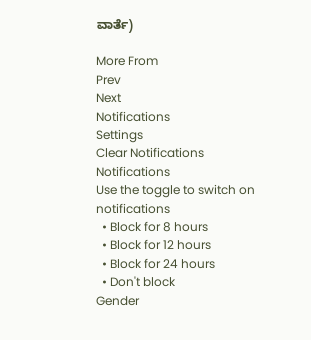ವಾರ್ತೆ)

More From
Prev
Next
Notifications
Settings
Clear Notifications
Notifications
Use the toggle to switch on notifications
  • Block for 8 hours
  • Block for 12 hours
  • Block for 24 hours
  • Don't block
Gender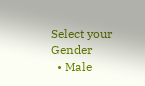Select your Gender
  • Male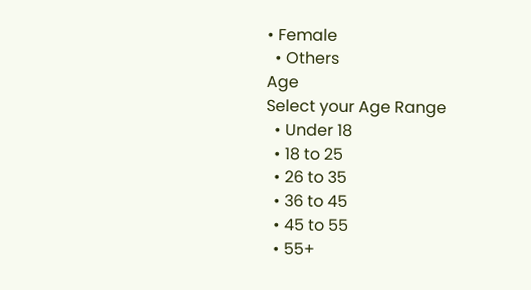• Female
  • Others
Age
Select your Age Range
  • Under 18
  • 18 to 25
  • 26 to 35
  • 36 to 45
  • 45 to 55
  • 55+